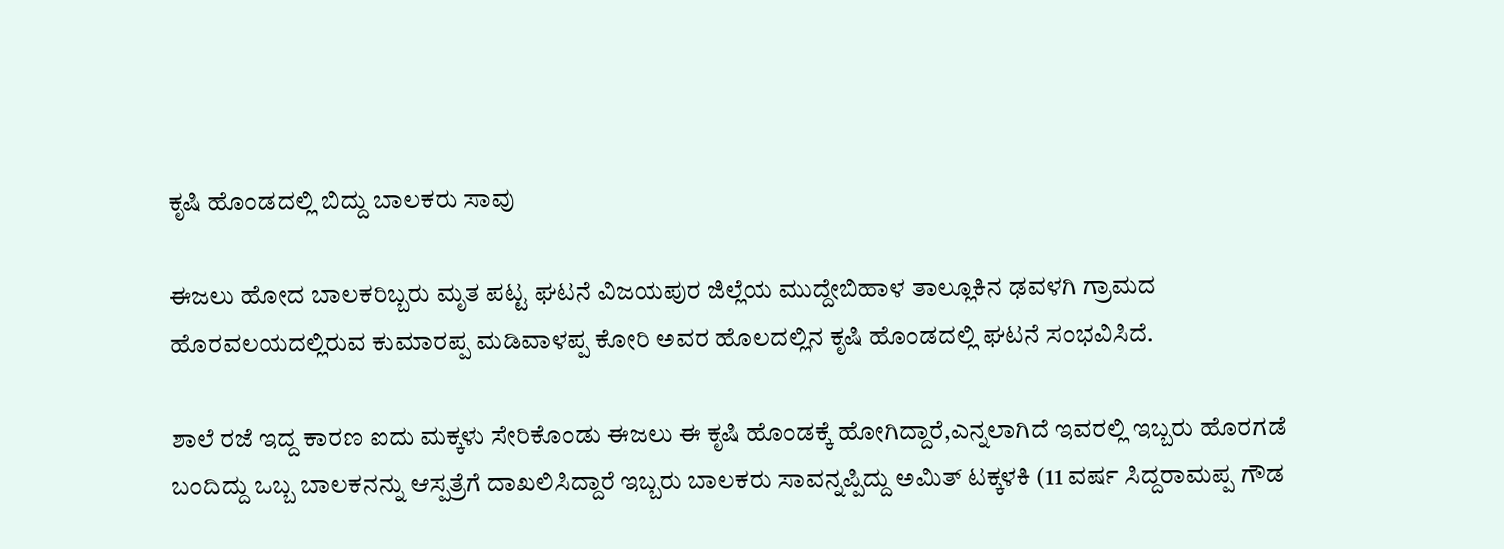ಕೃಷಿ ಹೊಂಡದಲ್ಲಿ ಬಿದ್ದು ಬಾಲಕರು ಸಾವು

ಈಜಲು ಹೋದ ಬಾಲಕರಿಬ್ಬರು ಮೃತ ಪಟ್ಟ ಘಟನೆ ವಿಜಯಪುರ ಜಿಲ್ಲೆಯ ಮುದ್ದೇಬಿಹಾಳ ತಾಲ್ಲೂಕಿನ ಢವಳಗಿ ಗ್ರಾಮದ ಹೊರವಲಯದಲ್ಲಿರುವ ಕುಮಾರಪ್ಪ ಮಡಿವಾಳಪ್ಪ ಕೋರಿ ಅವರ ಹೊಲದಲ್ಲಿನ ಕೃಷಿ ಹೊಂಡದಲ್ಲಿ ಘಟನೆ ಸಂಭವಿಸಿದೆ.

ಶಾಲೆ ರಜೆ ಇದ್ದ ಕಾರಣ ಐದು ಮಕ್ಕಳು ಸೇರಿಕೊಂಡು ಈಜಲು ಈ ಕೃಷಿ ಹೊಂಡಕ್ಕೆ ಹೋಗಿದ್ದಾರೆ,ಎನ್ನಲಾಗಿದೆ ಇವರಲ್ಲಿ ಇಬ್ಬರು ಹೊರಗಡೆ ಬಂದಿದ್ದು ಒಬ್ಬ ಬಾಲಕನನ್ನು ಆಸ್ಪತ್ರೆಗೆ ದಾಖಲಿಸಿದ್ದಾರೆ ಇಬ್ಬರು ಬಾಲಕರು ಸಾವನ್ನಪ್ಪಿದ್ದು ಅಮಿತ್ ಟಕ್ಕಳಕಿ (11 ವರ್ಷ ಸಿದ್ದರಾಮಪ್ಪ ಗೌಡ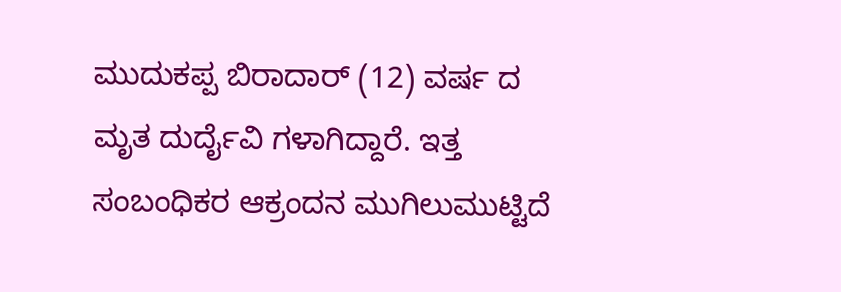ಮುದುಕಪ್ಪ ಬಿರಾದಾರ್ (12) ವರ್ಷ ದ ಮೃತ ದುರ್ದೈವಿ ಗಳಾಗಿದ್ದಾರೆ. ಇತ್ತ ಸಂಬಂಧಿಕರ ಆಕ್ರಂದನ ಮುಗಿಲುಮುಟ್ಟಿದೆ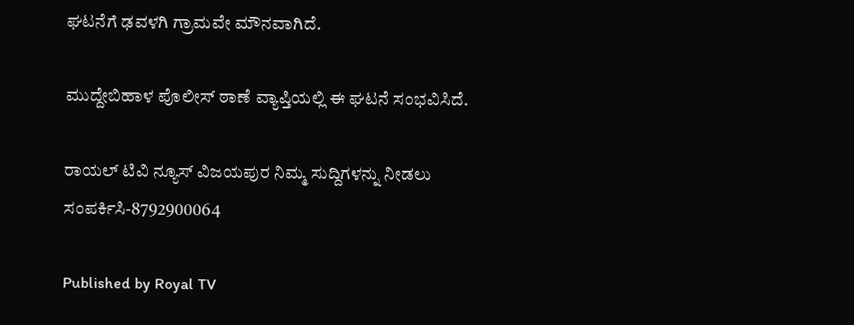ಘಟನೆಗೆ ಢವಳಗಿ ಗ್ರಾಮವೇ ಮೌನವಾಗಿದೆ.

ಮುದ್ದೇಬಿಹಾಳ ಪೊಲೀಸ್ ಠಾಣೆ ವ್ಯಾಪ್ತಿಯಲ್ಲಿ ಈ ಘಟನೆ ಸಂಭವಿಸಿದೆ.

ರಾಯಲ್ ಟಿವಿ ನ್ಯೂಸ್ ವಿಜಯಪುರ ನಿಮ್ಮ ಸುದ್ದಿಗಳನ್ನು ನೀಡಲು ಸಂಪರ್ಕಿಸಿ-8792900064

Published by Royal TV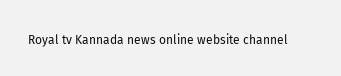Royal tv Kannada news online website channel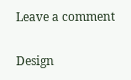Leave a comment

Design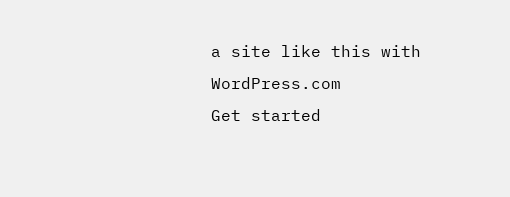a site like this with WordPress.com
Get started